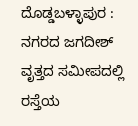ದೊಡ್ಡಬಳ್ಳಾಪುರ : ನಗರದ ಜಗದೀಶ್ ವೃತ್ತದ ಸಮೀಪದಲ್ಲಿ ರಸ್ತೆಯ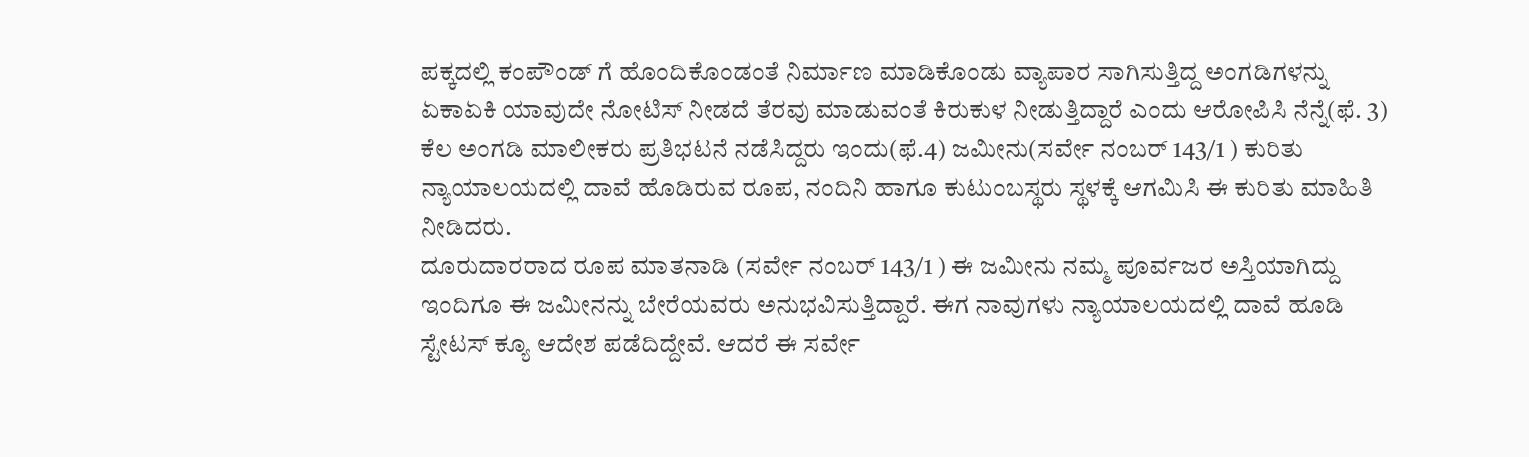ಪಕ್ಕದಲ್ಲಿ ಕಂಪೌಂಡ್ ಗೆ ಹೊಂದಿಕೊಂಡಂತೆ ನಿರ್ಮಾಣ ಮಾಡಿಕೊಂಡು ವ್ಯಾಪಾರ ಸಾಗಿಸುತ್ತಿದ್ದ ಅಂಗಡಿಗಳನ್ನು ಏಕಾಏಕಿ ಯಾವುದೇ ನೋಟಿಸ್ ನೀಡದೆ ತೆರವು ಮಾಡುವಂತೆ ಕಿರುಕುಳ ನೀಡುತ್ತಿದ್ದಾರೆ ಎಂದು ಆರೋಪಿಸಿ ನೆನ್ನೆ(ಫೆ. 3) ಕೆಲ ಅಂಗಡಿ ಮಾಲೀಕರು ಪ್ರತಿಭಟನೆ ನಡೆಸಿದ್ದರು ಇಂದು(ಫೆ.4) ಜಮೀನು(ಸರ್ವೇ ನಂಬರ್ 143/1 ) ಕುರಿತು ನ್ಯಾಯಾಲಯದಲ್ಲಿ ದಾವೆ ಹೊಡಿರುವ ರೂಪ, ನಂದಿನಿ ಹಾಗೂ ಕುಟುಂಬಸ್ಥರು ಸ್ಥಳಕ್ಕೆ ಆಗಮಿಸಿ ಈ ಕುರಿತು ಮಾಹಿತಿ ನೀಡಿದರು.
ದೂರುದಾರರಾದ ರೂಪ ಮಾತನಾಡಿ (ಸರ್ವೇ ನಂಬರ್ 143/1 ) ಈ ಜಮೀನು ನಮ್ಮ ಪೂರ್ವಜರ ಅಸ್ತಿಯಾಗಿದ್ದು ಇಂದಿಗೂ ಈ ಜಮೀನನ್ನು ಬೇರೆಯವರು ಅನುಭವಿಸುತ್ತಿದ್ದಾರೆ. ಈಗ ನಾವುಗಳು ನ್ಯಾಯಾಲಯದಲ್ಲಿ ದಾವೆ ಹೂಡಿ ಸ್ಟೇಟಸ್ ಕ್ಯೂ ಆದೇಶ ಪಡೆದಿದ್ದೇವೆ. ಆದರೆ ಈ ಸರ್ವೇ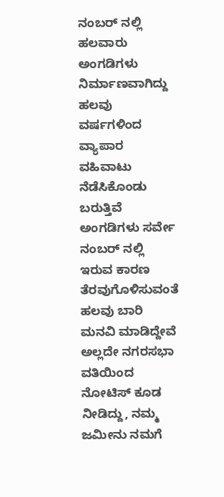ನಂಬರ್ ನಲ್ಲಿ ಹಲವಾರು ಅಂಗಡಿಗಳು ನಿರ್ಮಾಣವಾಗಿದ್ದು ಹಲವು ವರ್ಷಗಳಿಂದ ವ್ಯಾಪಾರ ವಹಿವಾಟು ನೆಡೆಸಿಕೊಂಡು ಬರುತ್ತಿವೆ ಅಂಗಡಿಗಳು ಸರ್ವೇ ನಂಬರ್ ನಲ್ಲಿ ಇರುವ ಕಾರಣ ತೆರವುಗೊಳಿಸುವಂತೆ ಹಲವು ಬಾರಿ ಮನವಿ ಮಾಡಿದ್ದೇವೆ ಅಲ್ಲದೇ ನಗರಸಭಾ ವತಿಯಿಂದ ನೋಟಿಸ್ ಕೂಡ ನೀಡಿದ್ದು, ನಮ್ಮ ಜಮೀನು ನಮಗೆ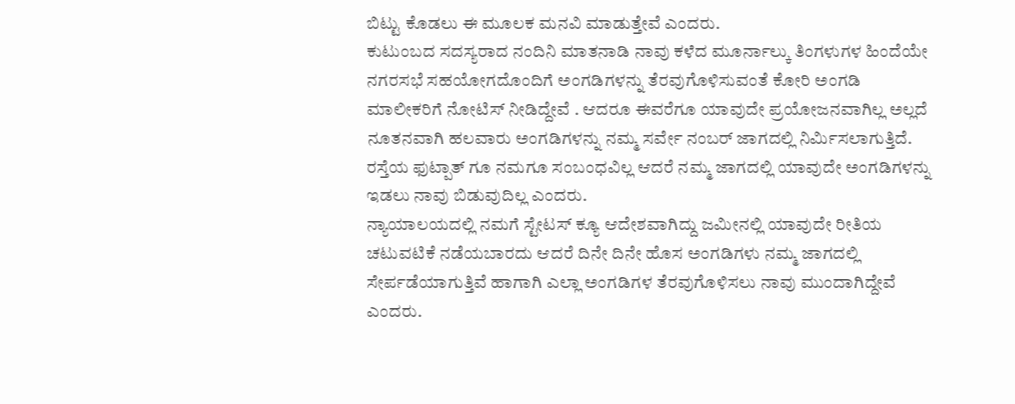ಬಿಟ್ಟು ಕೊಡಲು ಈ ಮೂಲಕ ಮನವಿ ಮಾಡುತ್ತೇವೆ ಎಂದರು.
ಕುಟುಂಬದ ಸದಸ್ಯರಾದ ನಂದಿನಿ ಮಾತನಾಡಿ ನಾವು ಕಳೆದ ಮೂರ್ನಾಲ್ಕು ತಿಂಗಳುಗಳ ಹಿಂದೆಯೇ ನಗರಸಭೆ ಸಹಯೋಗದೊಂದಿಗೆ ಅಂಗಡಿಗಳನ್ನು ತೆರವುಗೊಳಿಸುವಂತೆ ಕೋರಿ ಅಂಗಡಿ ಮಾಲೀಕರಿಗೆ ನೋಟಿಸ್ ನೀಡಿದ್ದೇವೆ . ಆದರೂ ಈವರೆಗೂ ಯಾವುದೇ ಪ್ರಯೋಜನವಾಗಿಲ್ಲ ಅಲ್ಲದೆ ನೂತನವಾಗಿ ಹಲವಾರು ಅಂಗಡಿಗಳನ್ನು ನಮ್ಮ ಸರ್ವೇ ನಂಬರ್ ಜಾಗದಲ್ಲಿ ನಿರ್ಮಿಸಲಾಗುತ್ತಿದೆ. ರಸ್ತೆಯ ಫುಟ್ಪಾತ್ ಗೂ ನಮಗೂ ಸಂಬಂಧವಿಲ್ಲ ಆದರೆ ನಮ್ಮ ಜಾಗದಲ್ಲಿ ಯಾವುದೇ ಅಂಗಡಿಗಳನ್ನು ಇಡಲು ನಾವು ಬಿಡುವುದಿಲ್ಲ ಎಂದರು.
ನ್ಯಾಯಾಲಯದಲ್ಲಿ ನಮಗೆ ಸ್ಟೇಟಸ್ ಕ್ಯೂ ಆದೇಶವಾಗಿದ್ದು ಜಮೀನಲ್ಲಿ ಯಾವುದೇ ರೀತಿಯ ಚಟುವಟಿಕೆ ನಡೆಯಬಾರದು ಆದರೆ ದಿನೇ ದಿನೇ ಹೊಸ ಅಂಗಡಿಗಳು ನಮ್ಮ ಜಾಗದಲ್ಲಿ ಸೇರ್ಪಡೆಯಾಗುತ್ತಿವೆ ಹಾಗಾಗಿ ಎಲ್ಲಾ ಅಂಗಡಿಗಳ ತೆರವುಗೊಳಿಸಲು ನಾವು ಮುಂದಾಗಿದ್ದೇವೆ ಎಂದರು.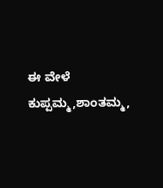ಈ ವೇಳೆ ಕುಪ್ಪಮ್ಮ,ಶಾಂತಮ್ಮ,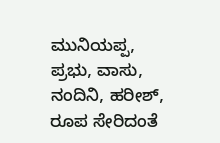ಮುನಿಯಪ್ಪ, ಪ್ರಭು, ವಾಸು, ನಂದಿನಿ, ಹರೀಶ್, ರೂಪ ಸೇರಿದಂತೆ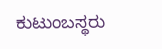ಕುಟುಂಬಸ್ಥರು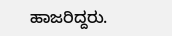ಹಾಜರಿದ್ದರು.